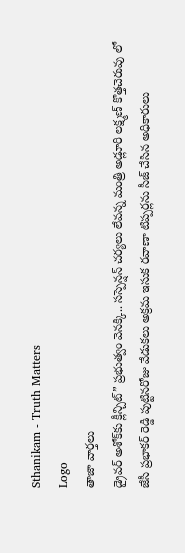Sthanikam - Truth Matters
Logo
తాజా వార్తలు
డ్రైవర్ అశోక్‌కు క్లీన్చిట్” ప్రభుత్వం వెనక్కి.. సస్పెన్షన్ చర్యలు లేవన్న మంత్రి అడ్లూరి లక్ష్మణ్ కొత్తచెరువు లో జేసీ ప్రభాకర్ రెడ్డి పుట్టినరోజు వేడుకలు అక్రమ ఇసుక రవాణా టిప్పర్లను సీజ్ చేసిన అధికారులు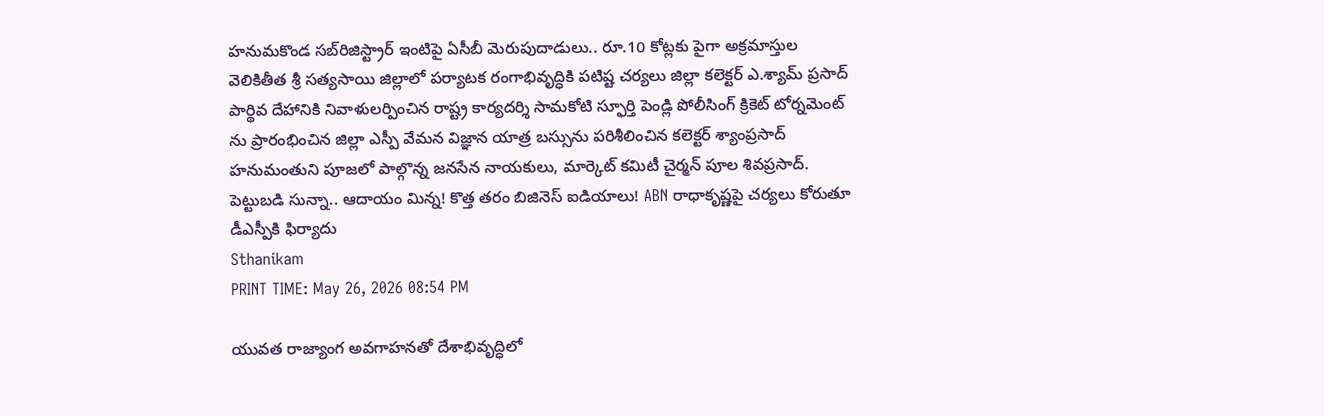హనుమకొండ సబ్‌రిజిస్ట్రార్ ఇంటిపై ఏసీబీ మెరుపుదాడులు.. రూ.10 కోట్లకు పైగా అక్రమాస్తుల వెలికితీత శ్రీ సత్యసాయి జిల్లాలో పర్యాటక రంగాభివృద్ధికి పటిష్ట చర్యలు జిల్లా కలెక్టర్ ఎ.శ్యామ్ ప్రసాద్ పార్థివ దేహానికి నివాళులర్పించిన రాష్ట్ర కార్యదర్శి సామకోటి స్ఫూర్తి పెండ్లి పోలీసింగ్ క్రికెట్ టోర్నమెంట్ ను ప్రారంభించిన జిల్లా ఎస్పీ వేమన విజ్ఞాన యాత్ర బస్సును పరిశీలించిన కలెక్టర్ శ్యాంప్రసాద్ హనుమంతుని పూజలో పాల్గొన్న జనసేన నాయకులు, మార్కెట్ కమిటీ చైర్మన్ పూల శివప్రసాద్. పెట్టుబడి సున్నా.. ఆదాయం మిన్న! కొత్త తరం బిజినెస్ ఐడియాలు! ABN రాధాకృష్ణపై చర్యలు కోరుతూ డీఎస్పీకి ఫిర్యాదు
Sthanikam
PRINT TIME: May 26, 2026 08:54 PM

యువత రాజ్యాంగ అవగాహనతో దేశాభివృద్ధిలో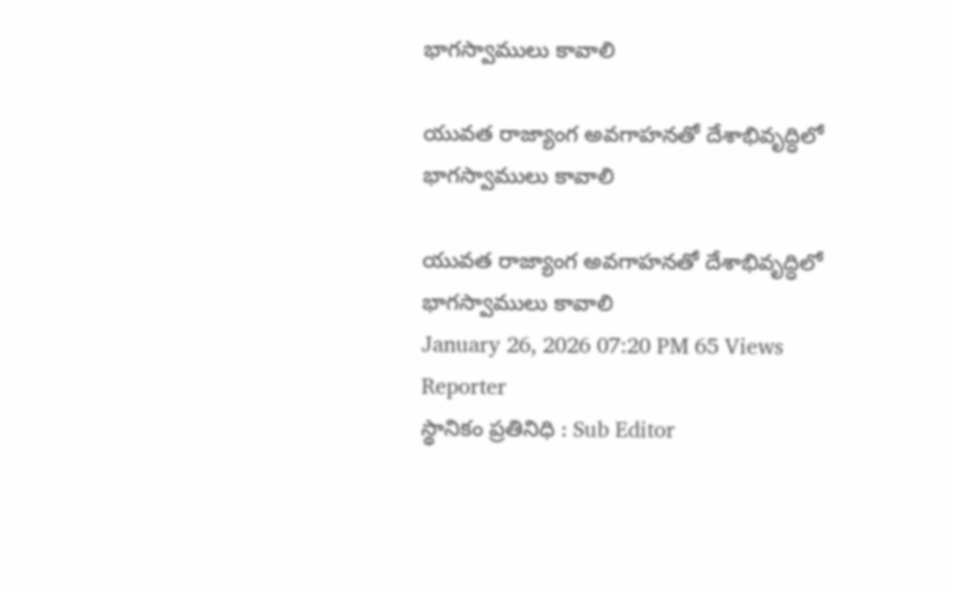భాగస్వాములు కావాలి

యువత రాజ్యాంగ అవగాహనతో దేశాభివృద్ధిలో భాగస్వాములు కావాలి

యువత రాజ్యాంగ అవగాహనతో దేశాభివృద్ధిలో భాగస్వాములు కావాలి
January 26, 2026 07:20 PM 65 Views
Reporter
స్థానికం ప్రతినిధి : Sub Editor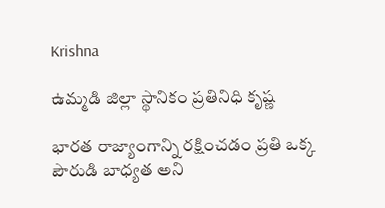Krishna

ఉమ్మడి జిల్లా స్థానికం ప్రతినిధి కృష్ణ

భారత రాజ్యాంగాన్ని రక్షించడం ప్రతి ఒక్క పౌరుడి బాధ్యత అని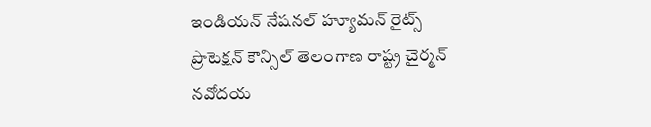ఇండియన్ నేషనల్ హ్యూమన్ రైట్స్ ప్రొటెక్షన్ కౌన్సిల్ తెలంగాణ రాష్ట్ర చైర్మన్ నవోదయ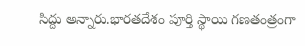సిద్దు అన్నారు.భారతదేశం పూర్తి స్థాయి గణతంత్రంగా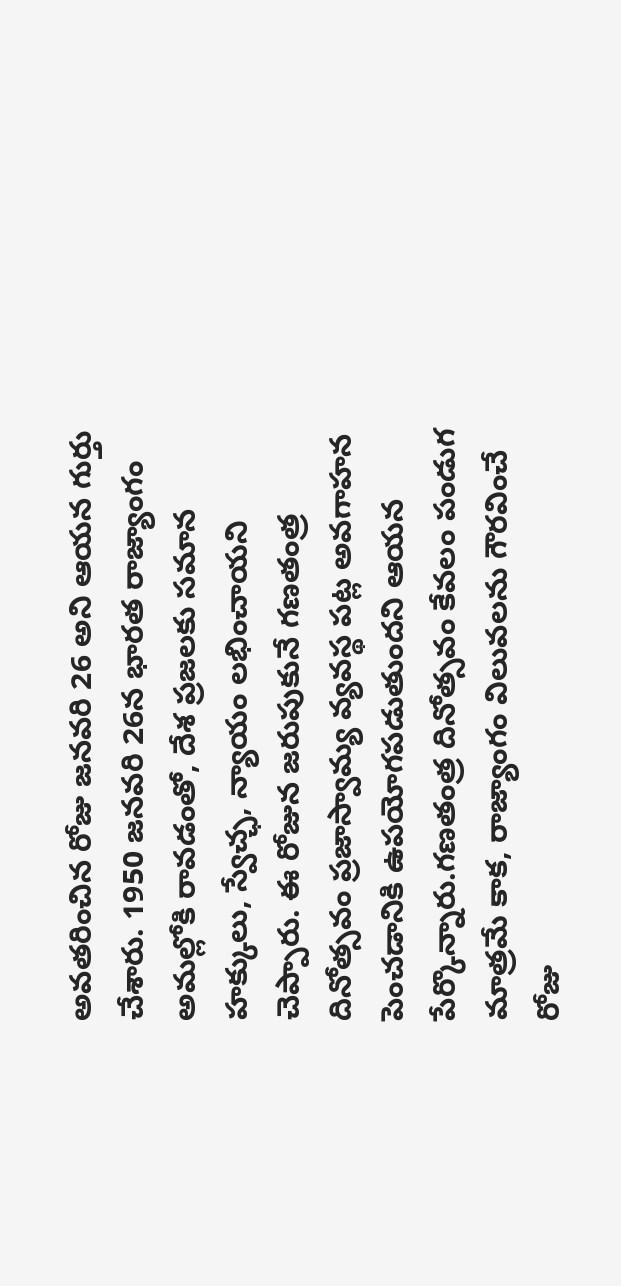అవతరించిన రోజు జనవరి 26 అని ఆయన గుర్తు చేశారు. 1950 జనవరి 26న భారత రాజ్యాంగం అమల్లోకి రావడంతో, దేశ ప్రజలకు సమాన హక్కులు, స్వేచ్ఛ, న్యాయం లభించాయని చెప్పారు. ఈ రోజున జరుపుకునే గణతంత్ర దినోత్సవం ప్రజాస్వామ్య వ్యవస్థ పట్ల అవగాహన పెంచడానికి ఉపయోగపడుతుందని ఆయన పేర్కొన్నారు.గణతంత్ర దినోత్సవం కేవలం పండుగ మాత్రమే కాక, రాజ్యాంగం విలువలను గౌరవించే రోజు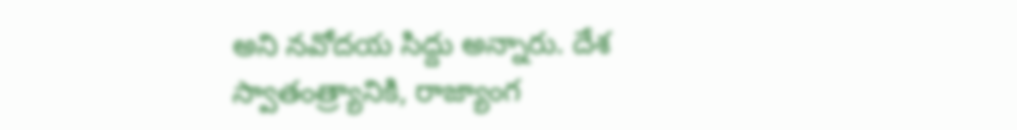అని నవోదయ సిద్దు అన్నారు. దేశ స్వాతంత్ర్యానికి, రాజ్యాంగ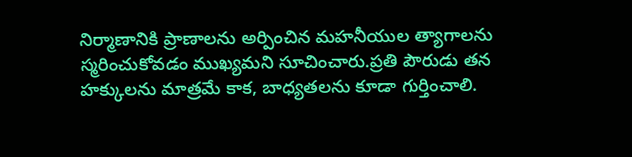నిర్మాణానికి ప్రాణాలను అర్పించిన మహనీయుల త్యాగాలను స్మరించుకోవడం ముఖ్యమని సూచించారు.ప్రతి పౌరుడు తన హక్కులను మాత్రమే కాక, బాధ్యతలను కూడా గుర్తించాలి.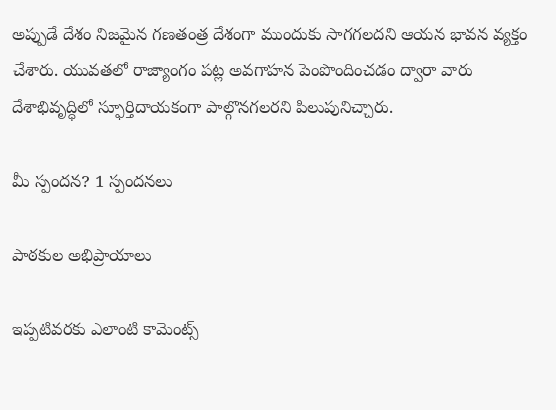అప్పుడే దేశం నిజమైన గణతంత్ర దేశంగా ముందుకు సాగగలదని ఆయన భావన వ్యక్తం చేశారు. యువతలో రాజ్యాంగం పట్ల అవగాహన పెంపొందించడం ద్వారా వారు దేశాభివృద్ధిలో స్ఫూర్తిదాయకంగా పాల్గొనగలరని పిలుపునిచ్చారు.

మీ స్పందన? 1 స్పందనలు

పాఠకుల అభిప్రాయాలు

ఇప్పటివరకు ఎలాంటి కామెంట్స్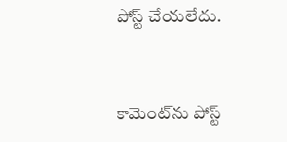పోస్ట్ చేయలేదు.


కామెంట్‌ను పోస్ట్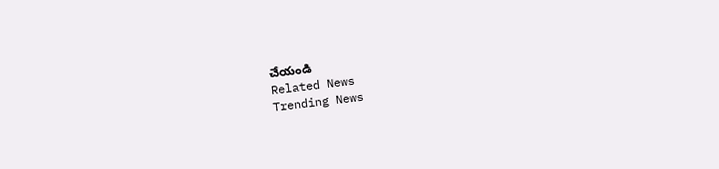చేయండి
Related News
Trending News